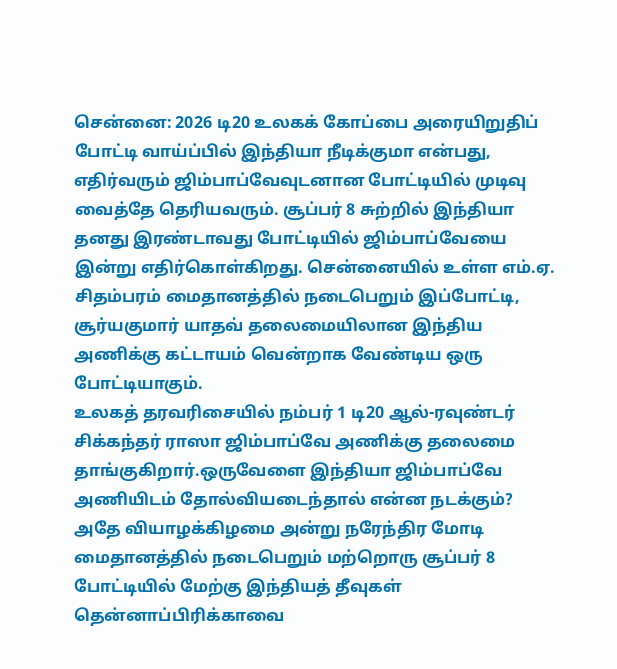சென்னை: 2026 டி20 உலகக் கோப்பை அரையிறுதிப் போட்டி வாய்ப்பில் இந்தியா நீடிக்குமா என்பது, எதிர்வரும் ஜிம்பாப்வேவுடனான போட்டியில் முடிவு வைத்தே தெரியவரும். சூப்பர் 8 சுற்றில் இந்தியா தனது இரண்டாவது போட்டியில் ஜிம்பாப்வேயை இன்று எதிர்கொள்கிறது. சென்னையில் உள்ள எம்.ஏ. சிதம்பரம் மைதானத்தில் நடைபெறும் இப்போட்டி, சூர்யகுமார் யாதவ் தலைமையிலான இந்திய அணிக்கு கட்டாயம் வென்றாக வேண்டிய ஒரு போட்டியாகும்.
உலகத் தரவரிசையில் நம்பர் 1 டி20 ஆல்-ரவுண்டர் சிக்கந்தர் ராஸா ஜிம்பாப்வே அணிக்கு தலைமை தாங்குகிறார்.ஒருவேளை இந்தியா ஜிம்பாப்வே அணியிடம் தோல்வியடைந்தால் என்ன நடக்கும்? அதே வியாழக்கிழமை அன்று நரேந்திர மோடி மைதானத்தில் நடைபெறும் மற்றொரு சூப்பர் 8 போட்டியில் மேற்கு இந்தியத் தீவுகள் தென்னாப்பிரிக்காவை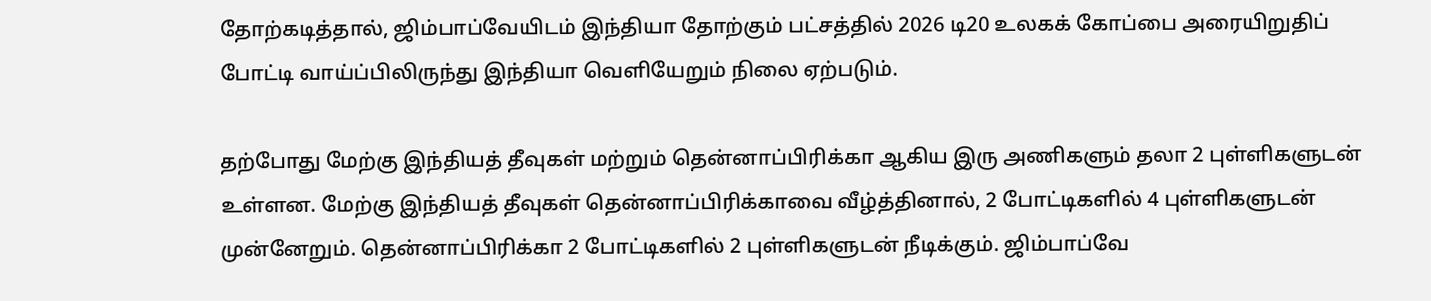தோற்கடித்தால், ஜிம்பாப்வேயிடம் இந்தியா தோற்கும் பட்சத்தில் 2026 டி20 உலகக் கோப்பை அரையிறுதிப் போட்டி வாய்ப்பிலிருந்து இந்தியா வெளியேறும் நிலை ஏற்படும்.

தற்போது மேற்கு இந்தியத் தீவுகள் மற்றும் தென்னாப்பிரிக்கா ஆகிய இரு அணிகளும் தலா 2 புள்ளிகளுடன் உள்ளன. மேற்கு இந்தியத் தீவுகள் தென்னாப்பிரிக்காவை வீழ்த்தினால், 2 போட்டிகளில் 4 புள்ளிகளுடன் முன்னேறும். தென்னாப்பிரிக்கா 2 போட்டிகளில் 2 புள்ளிகளுடன் நீடிக்கும். ஜிம்பாப்வே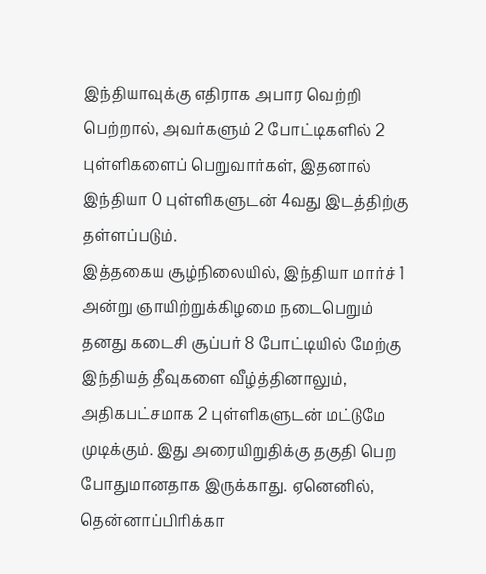இந்தியாவுக்கு எதிராக அபார வெற்றி பெற்றால், அவர்களும் 2 போட்டிகளில் 2 புள்ளிகளைப் பெறுவார்கள், இதனால் இந்தியா 0 புள்ளிகளுடன் 4வது இடத்திற்கு தள்ளப்படும்.
இத்தகைய சூழ்நிலையில், இந்தியா மார்ச் 1 அன்று ஞாயிற்றுக்கிழமை நடைபெறும் தனது கடைசி சூப்பர் 8 போட்டியில் மேற்கு இந்தியத் தீவுகளை வீழ்த்தினாலும், அதிகபட்சமாக 2 புள்ளிகளுடன் மட்டுமே முடிக்கும். இது அரையிறுதிக்கு தகுதி பெற போதுமானதாக இருக்காது. ஏனெனில், தென்னாப்பிரிக்கா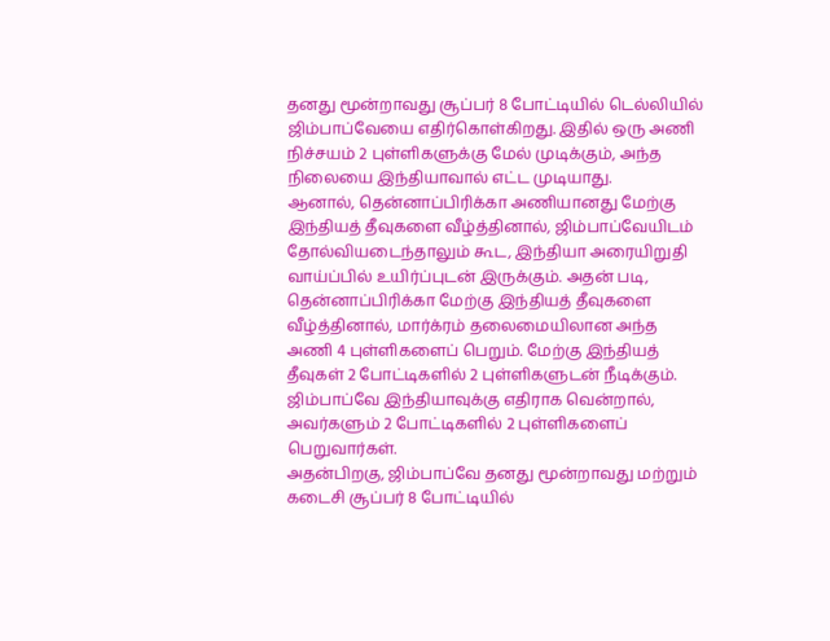தனது மூன்றாவது சூப்பர் 8 போட்டியில் டெல்லியில் ஜிம்பாப்வேயை எதிர்கொள்கிறது. இதில் ஒரு அணி நிச்சயம் 2 புள்ளிகளுக்கு மேல் முடிக்கும், அந்த நிலையை இந்தியாவால் எட்ட முடியாது.
ஆனால், தென்னாப்பிரிக்கா அணியானது மேற்கு இந்தியத் தீவுகளை வீழ்த்தினால், ஜிம்பாப்வேயிடம் தோல்வியடைந்தாலும் கூட, இந்தியா அரையிறுதி வாய்ப்பில் உயிர்ப்புடன் இருக்கும். அதன் படி, தென்னாப்பிரிக்கா மேற்கு இந்தியத் தீவுகளை வீழ்த்தினால், மார்க்ரம் தலைமையிலான அந்த அணி 4 புள்ளிகளைப் பெறும். மேற்கு இந்தியத் தீவுகள் 2 போட்டிகளில் 2 புள்ளிகளுடன் நீடிக்கும். ஜிம்பாப்வே இந்தியாவுக்கு எதிராக வென்றால், அவர்களும் 2 போட்டிகளில் 2 புள்ளிகளைப் பெறுவார்கள்.
அதன்பிறகு, ஜிம்பாப்வே தனது மூன்றாவது மற்றும் கடைசி சூப்பர் 8 போட்டியில்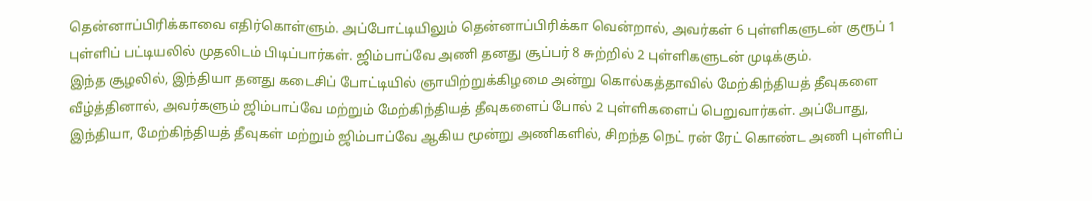தென்னாப்பிரிக்காவை எதிர்கொள்ளும். அப்போட்டியிலும் தென்னாப்பிரிக்கா வென்றால், அவர்கள் 6 புள்ளிகளுடன் குரூப் 1 புள்ளிப் பட்டியலில் முதலிடம் பிடிப்பார்கள். ஜிம்பாப்வே அணி தனது சூப்பர் 8 சுற்றில் 2 புள்ளிகளுடன் முடிக்கும்.
இந்த சூழலில், இந்தியா தனது கடைசிப் போட்டியில் ஞாயிற்றுக்கிழமை அன்று கொல்கத்தாவில் மேற்கிந்தியத் தீவுகளை வீழ்த்தினால், அவர்களும் ஜிம்பாப்வே மற்றும் மேற்கிந்தியத் தீவுகளைப் போல் 2 புள்ளிகளைப் பெறுவார்கள். அப்போது, இந்தியா, மேற்கிந்தியத் தீவுகள் மற்றும் ஜிம்பாப்வே ஆகிய மூன்று அணிகளில், சிறந்த நெட் ரன் ரேட் கொண்ட அணி புள்ளிப்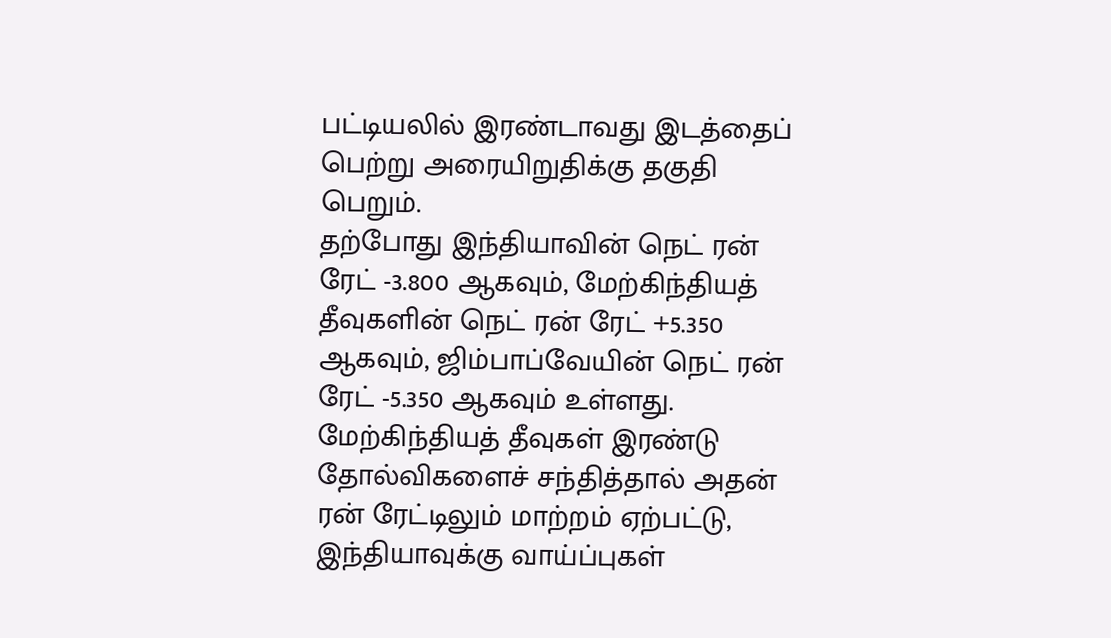பட்டியலில் இரண்டாவது இடத்தைப் பெற்று அரையிறுதிக்கு தகுதி பெறும்.
தற்போது இந்தியாவின் நெட் ரன் ரேட் -3.800 ஆகவும், மேற்கிந்தியத் தீவுகளின் நெட் ரன் ரேட் +5.350 ஆகவும், ஜிம்பாப்வேயின் நெட் ரன் ரேட் -5.350 ஆகவும் உள்ளது. மேற்கிந்தியத் தீவுகள் இரண்டு தோல்விகளைச் சந்தித்தால் அதன் ரன் ரேட்டிலும் மாற்றம் ஏற்பட்டு, இந்தியாவுக்கு வாய்ப்புகள்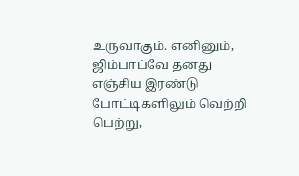உருவாகும். எனினும், ஜிம்பாப்வே தனது எஞ்சிய இரண்டு போட்டிகளிலும் வெற்றி பெற்று,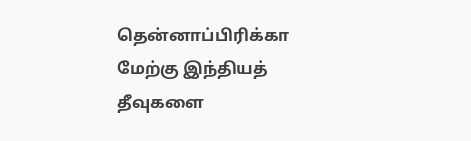தென்னாப்பிரிக்கா மேற்கு இந்தியத் தீவுகளை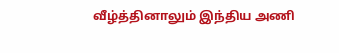வீழ்த்தினாலும் இந்திய அணி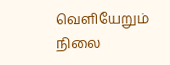வெளியேறும் நிலை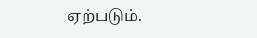ஏற்படும்.